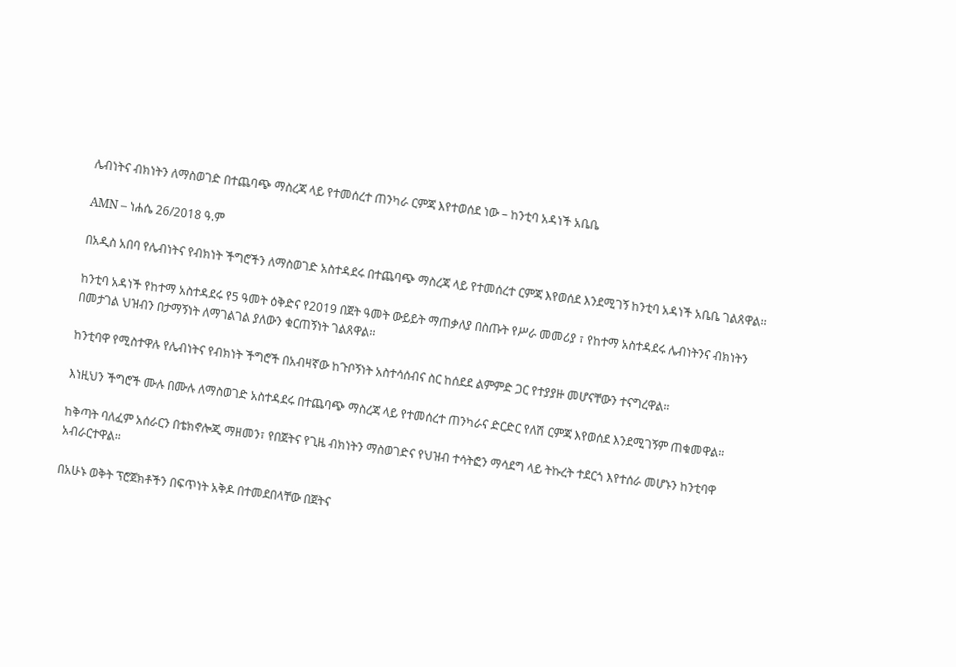ሌብነትና ብክነትን ለማስወገድ በተጨባጭ ማስረጃ ላይ የተመሰረተ ጠንካራ ርምጃ እየተወሰደ ነው – ከንቲባ አዳነች አቤቤ

AMN – ነሐሴ 26/2018 ዓ.ም

በአዲስ አበባ የሌብነትና የብክነት ችግሮችን ለማስወገድ አስተዳደሩ በተጨባጭ ማስረጃ ላይ የተመሰረተ ርምጃ እየወሰደ እንደሚገኝ ከንቲባ አዳነች አቤቤ ገልጸዋል፡፡

ከንቲባ አዳነች የከተማ አስተዳደሩ የ5 ዓመት ዕቅድና የ2019 በጀት ዓመት ውይይት ማጠቃለያ በስጡት የሥራ መመሪያ ፣ የከተማ አስተዳደሩ ሌብነትንና ብክነትን በመታገል ህዝብን በታማኝነት ለማገልገል ያለውን ቁርጠኝነት ገልጸዋል፡፡

ከንቲባዋ የሚስተዋሉ የሌብነትና የብክነት ችግሮች በአብዛኛው ከጉቦኝነት አስተሳሰብና ስር ከሰደደ ልምምድ ጋር የተያያዙ መሆናቸውን ተናግረዋል።

እነዚህን ችግሮች ሙሉ በሙሉ ለማስወገድ አስተዳደሩ በተጨባጭ ማስረጃ ላይ የተመሰረተ ጠንካራና ድርድር የለሽ ርምጃ እየወሰደ እንደሚገኝም ጠቁመዋል።

ከቅጣት ባለፈም አሰራርን በቴክኖሎጂ ማዘመን፣ የበጀትና የጊዜ ብክነትን ማስወገድና የህዝብ ተሳትፎን ማሳደግ ላይ ትኩረት ተደርጎ እየተሰራ መሆኑን ከንቲባዋ አብራርተዋል።

በአሁኑ ወቅት ፕሮጀክቶችን በፍጥነት አቅዶ በተመደበላቸው በጀትና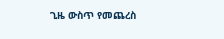ጊዜ ውስጥ የመጨረስ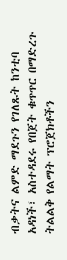ብቃትና ልምድ ማደጉን የገለጹት ከንቲባ አዳነች፣ አስተዳደሩ የበጀት ቁጥጥር በማድረጉ ትልልቅ የልማት ፕሮጀክቶችን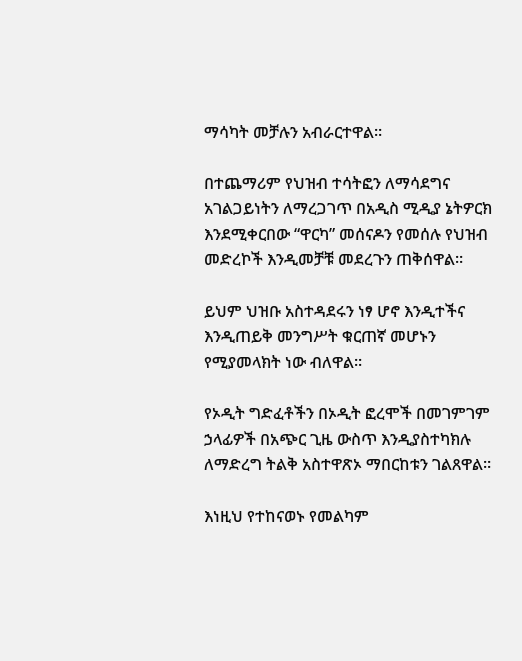ማሳካት መቻሉን አብራርተዋል።

በተጨማሪም የህዝብ ተሳትፎን ለማሳደግና አገልጋይነትን ለማረጋገጥ በአዲስ ሚዲያ ኔትዎርክ እንደሚቀርበው “ዋርካ” መሰናዶን የመሰሉ የህዝብ መድረኮች እንዲመቻቹ መደረጉን ጠቅሰዋል።

ይህም ህዝቡ አስተዳደሩን ነፃ ሆኖ እንዲተችና እንዲጠይቅ መንግሥት ቁርጠኛ መሆኑን የሚያመላክት ነው ብለዋል፡፡

የኦዲት ግድፈቶችን በኦዲት ፎረሞች በመገምገም ኃላፊዎች በአጭር ጊዜ ውስጥ እንዲያስተካክሉ ለማድረግ ትልቅ አስተዋጽኦ ማበርከቱን ገልጸዋል።

እነዚህ የተከናወኑ የመልካም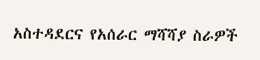አስተዳደርና የአሰራር ማሻሻያ ስራዎች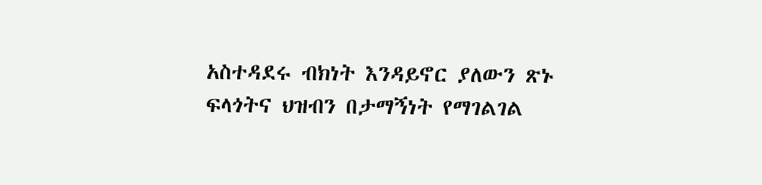አስተዳደሩ ብክነት እንዳይኖር ያለውን ጽኑ ፍላጎትና ህዝብን በታማኝነት የማገልገል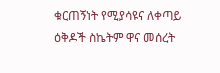ቁርጠኝነት የሚያሳዩና ለቀጣይ ዕቅዶች ስኬትም ዋና መሰረት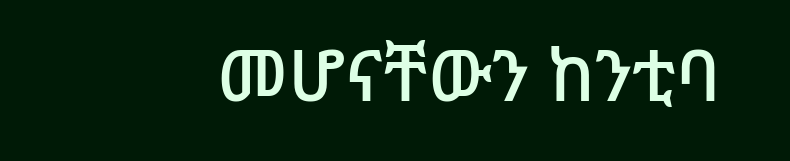መሆናቸውን ከንቲባ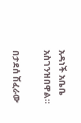አዳነች አቤቤ አስገንዝበዋል።

በታደሰ ሽፈራው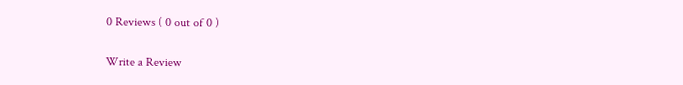0 Reviews ( 0 out of 0 )

Write a Review